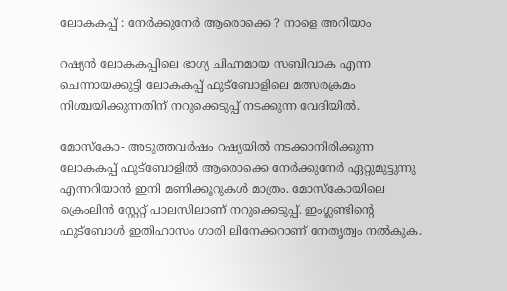ലോകകപ്പ് : നേർക്കുനേർ ആരൊക്കെ ? നാളെ അറിയാം

റഷ്യൻ ലോകകപ്പിലെ ഭാഗ്യ ചിഹ്നമായ സബിവാക എന്ന ചെന്നായക്കുട്ടി ലോകകപ്പ് ഫുട്‌ബോളിലെ മത്സരക്രമം നിശ്ചയിക്കുന്നതിന് നറുക്കെടുപ്പ് നടക്കുന്ന വേദിയിൽ.

മോസ്‌കോ- അടുത്തവർഷം റഷ്യയിൽ നടക്കാനിരിക്കുന്ന ലോകകപ്പ് ഫുട്‌ബോളിൽ ആരൊക്കെ നേർക്കുനേർ ഏറ്റുമുട്ടുന്നു എന്നറിയാൻ ഇനി മണിക്കൂറുകൾ മാത്രം. മോസ്‌കോയിലെ ക്രെംലിൻ സ്റ്റേറ്റ് പാലസിലാണ് നറുക്കെടുപ്പ്. ഇംഗ്ലണ്ടിന്റെ ഫുട്‌ബോൾ ഇതിഹാസം ഗാരി ലിനേക്കറാണ് നേതൃത്വം നൽകുക.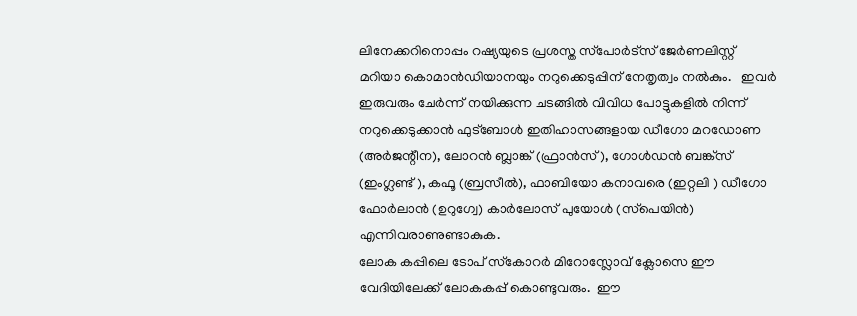ലിനേക്കറിനൊപ്പം റഷ്യയുടെ പ്രശസ്ത സ്‌പോർട്‌സ് ജേർണലിസ്റ്റ് മറിയാ കൊമാൻഡിയാനയും നറുക്കെടുപ്പിന് നേതൃത്വം നൽകും.   ഇവർ ഇരുവരും ചേർന്ന് നയിക്കുന്ന ചടങ്ങിൽ വിവിധ പോട്ടുകളിൽ നിന്ന് നറുക്കെടുക്കാൻ ഫുട്‌ബോൾ ഇതിഹാസങ്ങളായ ഡീഗോ മറഡോണ (അർജന്റീന), ലോറൻ ബ്ലാങ്ക് (ഫ്രാൻസ്), ഗോൾഡൻ ബങ്ക്‌സ് (ഇംഗ്ലണ്ട് ), കഫൂ (ബ്രസീൽ), ഫാബിയോ കനാവരെ (ഇറ്റലി ) ഡീഗോ ഫോർലാൻ (ഉറുഗ്വേ) കാർലോസ് പുയോൾ (സ്‌പെയിൻ) എന്നിവരാണുണ്ടാകുക.
ലോക കപ്പിലെ ടോപ് സ്‌കോറർ മിറോസ്ലോവ് ക്ലോസെ ഈ വേദിയിലേക്ക് ലോകകപ്പ് കൊണ്ടുവരും.  ഈ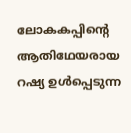ലോകകപ്പിന്റെ ആതിഥേയരായ റഷ്യ ഉൾപ്പെടുന്ന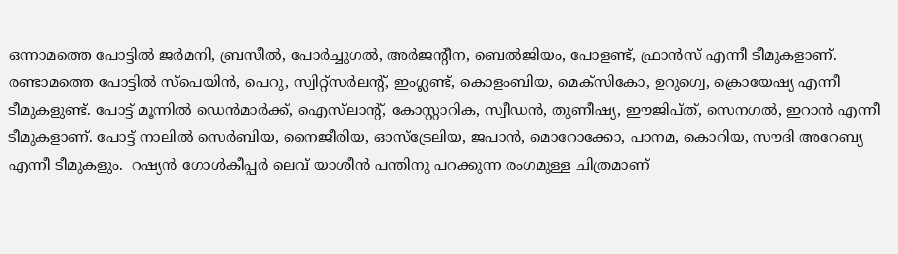ഒന്നാമത്തെ പോട്ടിൽ ജർമനി, ബ്രസീൽ, പോർച്ചുഗൽ, അർജന്റീന, ബെൽജിയം, പോളണ്ട്, ഫ്രാൻസ് എന്നീ ടീമുകളാണ്. രണ്ടാമത്തെ പോട്ടിൽ സ്‌പെയിൻ, പെറു, സ്വിറ്റ്‌സർലന്റ്, ഇംഗ്ലണ്ട്, കൊളംബിയ, മെക്‌സികോ, ഉറുഗ്വെ, ക്രൊയേഷ്യ എന്നീ ടീമുകളുണ്ട്. പോട്ട് മൂന്നിൽ ഡെൻമാർക്ക്, ഐസ്‌ലാന്റ്, കോസ്റ്റാറിക, സ്വീഡൻ, തുണീഷ്യ, ഈജിപ്ത്, സെനഗൽ, ഇറാൻ എന്നീ ടീമുകളാണ്. പോട്ട് നാലിൽ സെർബിയ, നൈജീരിയ, ഓസ്‌ട്രേലിയ, ജപാൻ, മൊറോക്കോ, പാനമ, കൊറിയ, സൗദി അറേബ്യ എന്നീ ടീമുകളും.  റഷ്യൻ ഗോൾകീപ്പർ ലെവ് യാശീൻ പന്തിനു പറക്കുന്ന രംഗമുള്ള ചിത്രമാണ്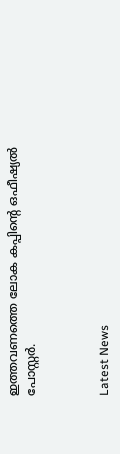ഇത്തവണത്തെ ലോക കപ്പിന്റെ ഒഫീഷ്യൽ പോസ്റ്റർ.



Latest News